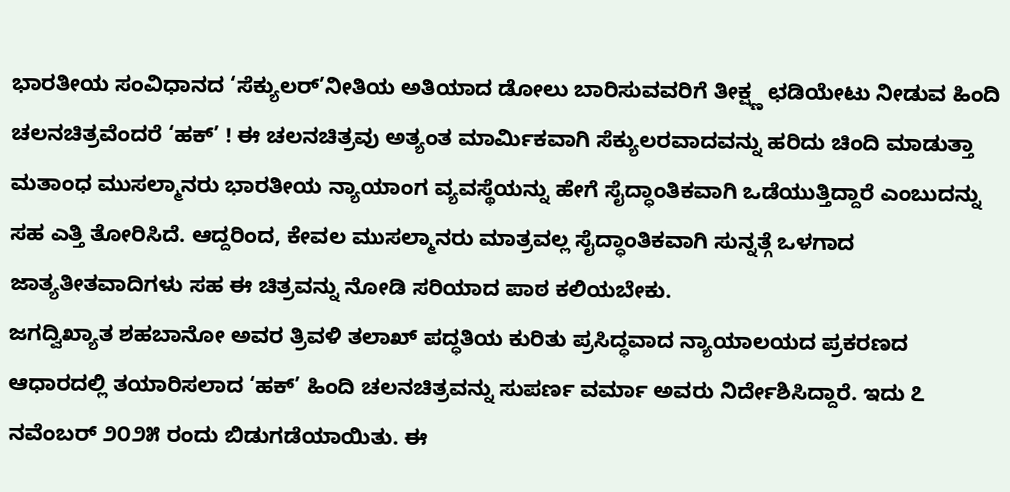ಭಾರತೀಯ ಸಂವಿಧಾನದ ‘ಸೆಕ್ಯುಲರ್’ನೀತಿಯ ಅತಿಯಾದ ಡೋಲು ಬಾರಿಸುವವರಿಗೆ ತೀಕ್ಷ್ಣ ಛಡಿಯೇಟು ನೀಡುವ ಹಿಂದಿ ಚಲನಚಿತ್ರವೆಂದರೆ ‘ಹಕ್’ ! ಈ ಚಲನಚಿತ್ರವು ಅತ್ಯಂತ ಮಾರ್ಮಿಕವಾಗಿ ಸೆಕ್ಯುಲರವಾದವನ್ನು ಹರಿದು ಚಿಂದಿ ಮಾಡುತ್ತಾ ಮತಾಂಧ ಮುಸಲ್ಮಾನರು ಭಾರತೀಯ ನ್ಯಾಯಾಂಗ ವ್ಯವಸ್ಥೆಯನ್ನು ಹೇಗೆ ಸೈದ್ಧಾಂತಿಕವಾಗಿ ಒಡೆಯುತ್ತಿದ್ದಾರೆ ಎಂಬುದನ್ನು ಸಹ ಎತ್ತಿ ತೋರಿಸಿದೆ. ಆದ್ದರಿಂದ, ಕೇವಲ ಮುಸಲ್ಮಾನರು ಮಾತ್ರವಲ್ಲ ಸೈದ್ಧಾಂತಿಕವಾಗಿ ಸುನ್ನತ್ಗೆ ಒಳಗಾದ ಜಾತ್ಯತೀತವಾದಿಗಳು ಸಹ ಈ ಚಿತ್ರವನ್ನು ನೋಡಿ ಸರಿಯಾದ ಪಾಠ ಕಲಿಯಬೇಕು.
ಜಗದ್ವಿಖ್ಯಾತ ಶಹಬಾನೋ ಅವರ ತ್ರಿವಳಿ ತಲಾಖ್ ಪದ್ಧತಿಯ ಕುರಿತು ಪ್ರಸಿದ್ಧವಾದ ನ್ಯಾಯಾಲಯದ ಪ್ರಕರಣದ ಆಧಾರದಲ್ಲಿ ತಯಾರಿಸಲಾದ ‘ಹಕ್’ ಹಿಂದಿ ಚಲನಚಿತ್ರವನ್ನು ಸುಪರ್ಣ ವರ್ಮಾ ಅವರು ನಿರ್ದೇಶಿಸಿದ್ದಾರೆ. ಇದು ೭ ನವೆಂಬರ್ ೨೦೨೫ ರಂದು ಬಿಡುಗಡೆಯಾಯಿತು. ಈ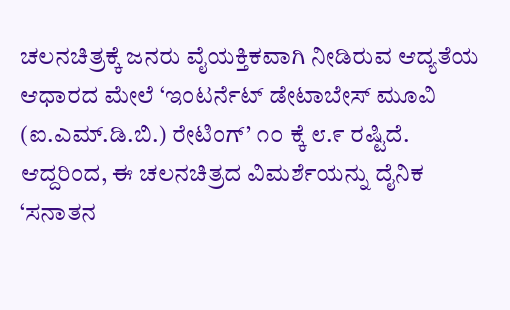ಚಲನಚಿತ್ರಕ್ಕೆ ಜನರು ವೈಯಕ್ತಿಕವಾಗಿ ನೀಡಿರುವ ಆದ್ಯತೆಯ ಆಧಾರದ ಮೇಲೆ ‘ಇಂಟರ್ನೆಟ್ ಡೇಟಾಬೇಸ್ ಮೂವಿ (ಐ.ಎಮ್.ಡಿ.ಬಿ.) ರೇಟಿಂಗ್’ ೧೦ ಕ್ಕೆ ೮.೯ ರಷ್ಟಿದೆ. ಆದ್ದರಿಂದ, ಈ ಚಲನಚಿತ್ರದ ವಿಮರ್ಶೆಯನ್ನು ದೈನಿಕ ‘ಸನಾತನ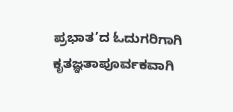ಪ್ರಭಾತ’ದ ಓದುಗರಿಗಾಗಿ ಕೃತಜ್ಞತಾಪೂರ್ವಕವಾಗಿ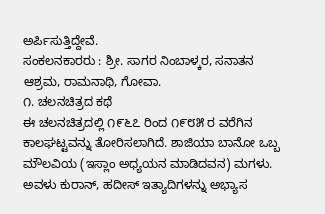ಅರ್ಪಿಸುತ್ತಿದ್ದೇವೆ.
ಸಂಕಲನಕಾರರು : ಶ್ರೀ. ಸಾಗರ ನಿಂಬಾಳ್ಕರ, ಸನಾತನ ಆಶ್ರಮ, ರಾಮನಾಥಿ, ಗೋವಾ.
೧. ಚಲನಚಿತ್ರದ ಕಥೆ
ಈ ಚಲನಚಿತ್ರದಲ್ಲಿ ೧೯೬೭ ರಿಂದ ೧೯೮೫ ರ ವರೆಗಿನ ಕಾಲಘಟ್ಟವನ್ನು ತೋರಿಸಲಾಗಿದೆ. ಶಾಜಿಯಾ ಬಾನೋ ಒಬ್ಬ ಮೌಲವಿಯ (ಇಸ್ಲಾಂ ಅಧ್ಯಯನ ಮಾಡಿದವನ) ಮಗಳು. ಅವಳು ಕುರಾನ್, ಹದೀಸ್ ಇತ್ಯಾದಿಗಳನ್ನು ಅಭ್ಯಾಸ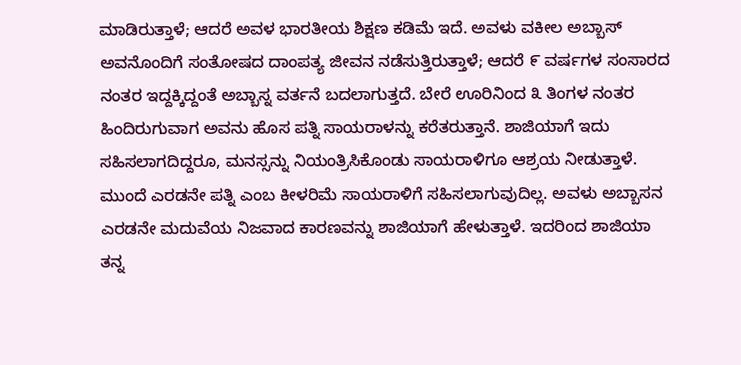ಮಾಡಿರುತ್ತಾಳೆ; ಆದರೆ ಅವಳ ಭಾರತೀಯ ಶಿಕ್ಷಣ ಕಡಿಮೆ ಇದೆ. ಅವಳು ವಕೀಲ ಅಬ್ಬಾಸ್ ಅವನೊಂದಿಗೆ ಸಂತೋಷದ ದಾಂಪತ್ಯ ಜೀವನ ನಡೆಸುತ್ತಿರುತ್ತಾಳೆ; ಆದರೆ ೯ ವರ್ಷಗಳ ಸಂಸಾರದ ನಂತರ ಇದ್ದಕ್ಕಿದ್ದಂತೆ ಅಬ್ಬಾಸ್ನ ವರ್ತನೆ ಬದಲಾಗುತ್ತದೆ. ಬೇರೆ ಊರಿನಿಂದ ೩ ತಿಂಗಳ ನಂತರ ಹಿಂದಿರುಗುವಾಗ ಅವನು ಹೊಸ ಪತ್ನಿ ಸಾಯರಾಳನ್ನು ಕರೆತರುತ್ತಾನೆ. ಶಾಜಿಯಾಗೆ ಇದು ಸಹಿಸಲಾಗದಿದ್ದರೂ, ಮನಸ್ಸನ್ನು ನಿಯಂತ್ರಿಸಿಕೊಂಡು ಸಾಯರಾಳಿಗೂ ಆಶ್ರಯ ನೀಡುತ್ತಾಳೆ. ಮುಂದೆ ಎರಡನೇ ಪತ್ನಿ ಎಂಬ ಕೀಳರಿಮೆ ಸಾಯರಾಳಿಗೆ ಸಹಿಸಲಾಗುವುದಿಲ್ಲ. ಅವಳು ಅಬ್ಬಾಸನ ಎರಡನೇ ಮದುವೆಯ ನಿಜವಾದ ಕಾರಣವನ್ನು ಶಾಜಿಯಾಗೆ ಹೇಳುತ್ತಾಳೆ. ಇದರಿಂದ ಶಾಜಿಯಾ ತನ್ನ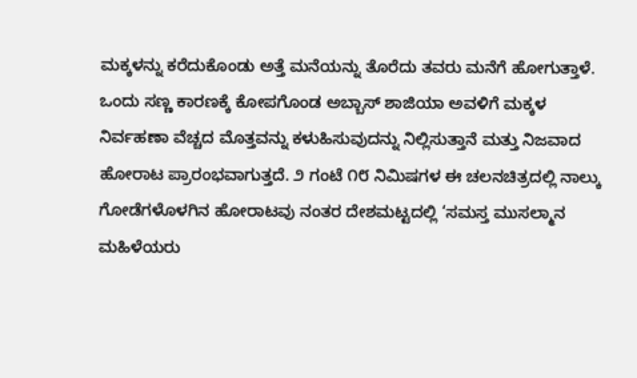ಮಕ್ಕಳನ್ನು ಕರೆದುಕೊಂಡು ಅತ್ತೆ ಮನೆಯನ್ನು ತೊರೆದು ತವರು ಮನೆಗೆ ಹೋಗುತ್ತಾಳೆ. ಒಂದು ಸಣ್ಣ ಕಾರಣಕ್ಕೆ ಕೋಪಗೊಂಡ ಅಬ್ಬಾಸ್ ಶಾಜಿಯಾ ಅವಳಿಗೆ ಮಕ್ಕಳ ನಿರ್ವಹಣಾ ವೆಚ್ಚದ ಮೊತ್ತವನ್ನು ಕಳುಹಿಸುವುದನ್ನು ನಿಲ್ಲಿಸುತ್ತಾನೆ ಮತ್ತು ನಿಜವಾದ ಹೋರಾಟ ಪ್ರಾರಂಭವಾಗುತ್ತದೆ. ೨ ಗಂಟೆ ೧೮ ನಿಮಿಷಗಳ ಈ ಚಲನಚಿತ್ರದಲ್ಲಿ ನಾಲ್ಕು ಗೋಡೆಗಳೊಳಗಿನ ಹೋರಾಟವು ನಂತರ ದೇಶಮಟ್ಟದಲ್ಲಿ ‘ಸಮಸ್ತ ಮುಸಲ್ಮಾನ ಮಹಿಳೆಯರು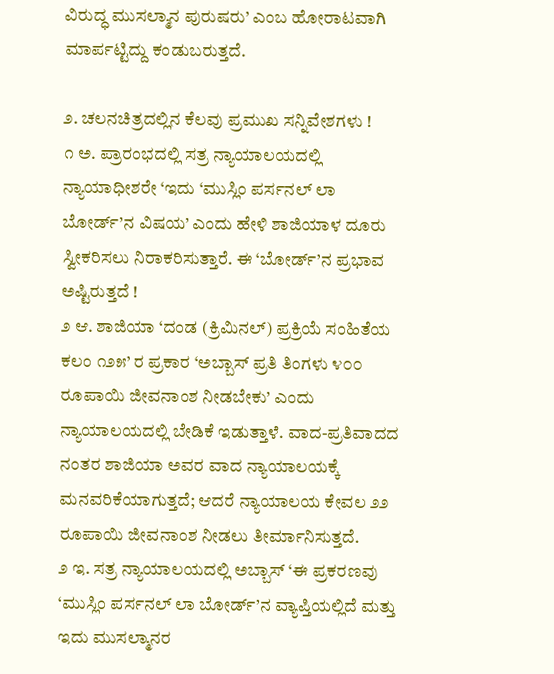ವಿರುದ್ಧ ಮುಸಲ್ಮಾನ ಪುರುಷರು’ ಎಂಬ ಹೋರಾಟವಾಗಿ ಮಾರ್ಪಟ್ಟಿದ್ದು ಕಂಡುಬರುತ್ತದೆ.

೨. ಚಲನಚಿತ್ರದಲ್ಲಿನ ಕೆಲವು ಪ್ರಮುಖ ಸನ್ನಿವೇಶಗಳು !
೧ ಅ. ಪ್ರಾರಂಭದಲ್ಲಿ ಸತ್ರ ನ್ಯಾಯಾಲಯದಲ್ಲಿ ನ್ಯಾಯಾಧೀಶರೇ ‘ಇದು ‘ಮುಸ್ಲಿಂ ಪರ್ಸನಲ್ ಲಾ ಬೋರ್ಡ್’ನ ವಿಷಯ’ ಎಂದು ಹೇಳಿ ಶಾಜಿಯಾಳ ದೂರು ಸ್ವೀಕರಿಸಲು ನಿರಾಕರಿಸುತ್ತಾರೆ. ಈ ‘ಬೋರ್ಡ್’ನ ಪ್ರಭಾವ ಅಷ್ಟಿರುತ್ತದೆ !
೨ ಆ. ಶಾಜಿಯಾ ‘ದಂಡ (ಕ್ರಿಮಿನಲ್) ಪ್ರಕ್ರಿಯೆ ಸಂಹಿತೆಯ ಕಲಂ ೧೨೫’ ರ ಪ್ರಕಾರ ‘ಅಬ್ಬಾಸ್ ಪ್ರತಿ ತಿಂಗಳು ೪೦೦ ರೂಪಾಯಿ ಜೀವನಾಂಶ ನೀಡಬೇಕು’ ಎಂದು ನ್ಯಾಯಾಲಯದಲ್ಲಿ ಬೇಡಿಕೆ ಇಡುತ್ತಾಳೆ. ವಾದ-ಪ್ರತಿವಾದದ ನಂತರ ಶಾಜಿಯಾ ಅವರ ವಾದ ನ್ಯಾಯಾಲಯಕ್ಕೆ ಮನವರಿಕೆಯಾಗುತ್ತದೆ; ಆದರೆ ನ್ಯಾಯಾಲಯ ಕೇವಲ ೨೨ ರೂಪಾಯಿ ಜೀವನಾಂಶ ನೀಡಲು ತೀರ್ಮಾನಿಸುತ್ತದೆ.
೨ ಇ. ಸತ್ರ ನ್ಯಾಯಾಲಯದಲ್ಲಿ ಅಬ್ಬಾಸ್ ‘ಈ ಪ್ರಕರಣವು ‘ಮುಸ್ಲಿಂ ಪರ್ಸನಲ್ ಲಾ ಬೋರ್ಡ್’ನ ವ್ಯಾಪ್ತಿಯಲ್ಲಿದೆ ಮತ್ತು ಇದು ಮುಸಲ್ಮಾನರ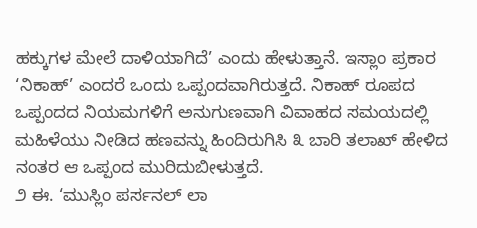ಹಕ್ಕುಗಳ ಮೇಲೆ ದಾಳಿಯಾಗಿದೆ’ ಎಂದು ಹೇಳುತ್ತಾನೆ. ಇಸ್ಲಾಂ ಪ್ರಕಾರ ‘ನಿಕಾಹ್’ ಎಂದರೆ ಒಂದು ಒಪ್ಪಂದವಾಗಿರುತ್ತದೆ. ನಿಕಾಹ್ ರೂಪದ ಒಪ್ಪಂದದ ನಿಯಮಗಳಿಗೆ ಅನುಗುಣವಾಗಿ ವಿವಾಹದ ಸಮಯದಲ್ಲಿ ಮಹಿಳೆಯು ನೀಡಿದ ಹಣವನ್ನು ಹಿಂದಿರುಗಿಸಿ ೩ ಬಾರಿ ತಲಾಖ್ ಹೇಳಿದ ನಂತರ ಆ ಒಪ್ಪಂದ ಮುರಿದುಬೀಳುತ್ತದೆ.
೨ ಈ. ‘ಮುಸ್ಲಿಂ ಪರ್ಸನಲ್ ಲಾ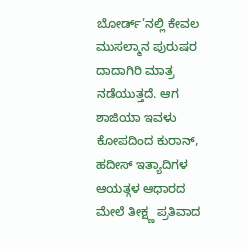ಬೋರ್ಡ್’ನಲ್ಲಿ ಕೇವಲ ಮುಸಲ್ಮಾನ ಪುರುಷರ ದಾದಾಗಿರಿ ಮಾತ್ರ ನಡೆಯುತ್ತದೆ. ಆಗ ಶಾಜಿಯಾ ಇವಳು ಕೋಪದಿಂದ ಕುರಾನ್, ಹದೀಸ್ ಇತ್ಯಾದಿಗಳ ಆಯತ್ಗಳ ಆಧಾರದ ಮೇಲೆ ತೀಕ್ಷ್ಣ ಪ್ರತಿವಾದ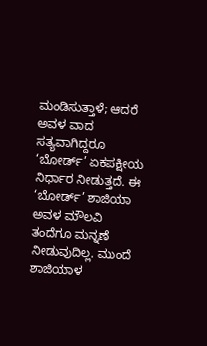ಮಂಡಿಸುತ್ತಾಳೆ; ಆದರೆ ಅವಳ ವಾದ ಸತ್ಯವಾಗಿದ್ದರೂ ‘ಬೋರ್ಡ್’ ಏಕಪಕ್ಷೀಯ ನಿರ್ಧಾರ ನೀಡುತ್ತದೆ. ಈ ‘ಬೋರ್ಡ್’ ಶಾಜಿಯಾ ಅವಳ ಮೌಲವಿ ತಂದೆಗೂ ಮನ್ನಣೆ ನೀಡುವುದಿಲ್ಲ. ಮುಂದೆ ಶಾಜಿಯಾಳ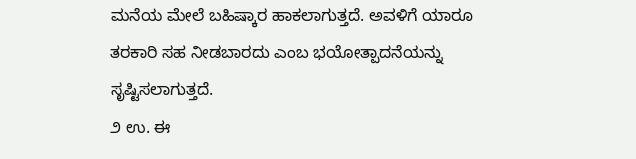ಮನೆಯ ಮೇಲೆ ಬಹಿಷ್ಕಾರ ಹಾಕಲಾಗುತ್ತದೆ. ಅವಳಿಗೆ ಯಾರೂ ತರಕಾರಿ ಸಹ ನೀಡಬಾರದು ಎಂಬ ಭಯೋತ್ಪಾದನೆಯನ್ನು ಸೃಷ್ಟಿಸಲಾಗುತ್ತದೆ.
೨ ಉ. ಈ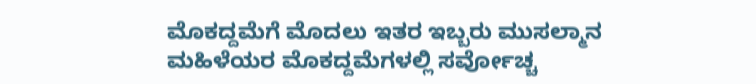ಮೊಕದ್ದಮೆಗೆ ಮೊದಲು ಇತರ ಇಬ್ಬರು ಮುಸಲ್ಮಾನ ಮಹಿಳೆಯರ ಮೊಕದ್ದಮೆಗಳಲ್ಲಿ ಸರ್ವೋಚ್ಚ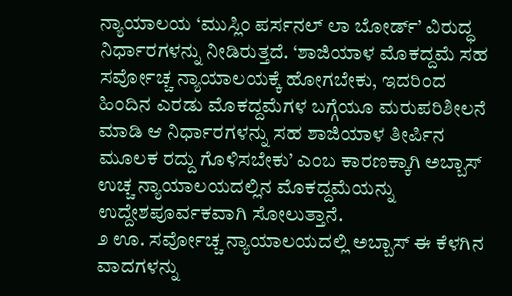ನ್ಯಾಯಾಲಯ ‘ಮುಸ್ಲಿಂ ಪರ್ಸನಲ್ ಲಾ ಬೋರ್ಡ್’ ವಿರುದ್ಧ ನಿರ್ಧಾರಗಳನ್ನು ನೀಡಿರುತ್ತದೆ. ‘ಶಾಜಿಯಾಳ ಮೊಕದ್ದಮೆ ಸಹ ಸರ್ವೋಚ್ಚ ನ್ಯಾಯಾಲಯಕ್ಕೆ ಹೋಗಬೇಕು, ಇದರಿಂದ ಹಿಂದಿನ ಎರಡು ಮೊಕದ್ದಮೆಗಳ ಬಗ್ಗೆಯೂ ಮರುಪರಿಶೀಲನೆ ಮಾಡಿ ಆ ನಿರ್ಧಾರಗಳನ್ನು ಸಹ ಶಾಜಿಯಾಳ ತೀರ್ಪಿನ ಮೂಲಕ ರದ್ದು ಗೊಳಿಸಬೇಕು’ ಎಂಬ ಕಾರಣಕ್ಕಾಗಿ ಅಬ್ಬಾಸ್ ಉಚ್ಚ ನ್ಯಾಯಾಲಯದಲ್ಲಿನ ಮೊಕದ್ದಮೆಯನ್ನು ಉದ್ದೇಶಪೂರ್ವಕವಾಗಿ ಸೋಲುತ್ತಾನೆ.
೨ ಊ. ಸರ್ವೋಚ್ಚ ನ್ಯಾಯಾಲಯದಲ್ಲಿ ಅಬ್ಬಾಸ್ ಈ ಕೆಳಗಿನ ವಾದಗಳನ್ನು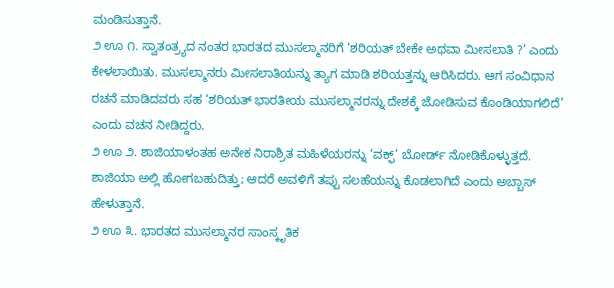ಮಂಡಿಸುತ್ತಾನೆ.
೨ ಊ ೧. ಸ್ವಾತಂತ್ರ್ಯದ ನಂತರ ಭಾರತದ ಮುಸಲ್ಮಾನರಿಗೆ ‘ಶರಿಯತ್ ಬೇಕೇ ಅಥವಾ ಮೀಸಲಾತಿ ?’ ಎಂದು ಕೇಳಲಾಯಿತು. ಮುಸಲ್ಮಾನರು ಮೀಸಲಾತಿಯನ್ನು ತ್ಯಾಗ ಮಾಡಿ ಶರಿಯತ್ತನ್ನು ಆರಿಸಿದರು. ಆಗ ಸಂವಿಧಾನ ರಚನೆ ಮಾಡಿದವರು ಸಹ ‘ಶರಿಯತ್ ಭಾರತೀಯ ಮುಸಲ್ಮಾನರನ್ನು ದೇಶಕ್ಕೆ ಜೋಡಿಸುವ ಕೊಂಡಿಯಾಗಲಿದೆ’ ಎಂದು ವಚನ ನೀಡಿದ್ದರು.
೨ ಊ ೨. ಶಾಜಿಯಾಳಂತಹ ಅನೇಕ ನಿರಾಶ್ರಿತ ಮಹಿಳೆಯರನ್ನು ‘ವಕ್ಫ್’ ಬೋರ್ಡ್ ನೋಡಿಕೊಳ್ಳುತ್ತದೆ. ಶಾಜಿಯಾ ಅಲ್ಲಿ ಹೋಗಬಹುದಿತ್ತು; ಆದರೆ ಅವಳಿಗೆ ತಪ್ಪು ಸಲಹೆಯನ್ನು ಕೊಡಲಾಗಿದೆ ಎಂದು ಅಬ್ಬಾಸ್ ಹೇಳುತ್ತಾನೆ.
೨ ಊ ೩. ಭಾರತದ ಮುಸಲ್ಮಾನರ ಸಾಂಸ್ಕೃತಿಕ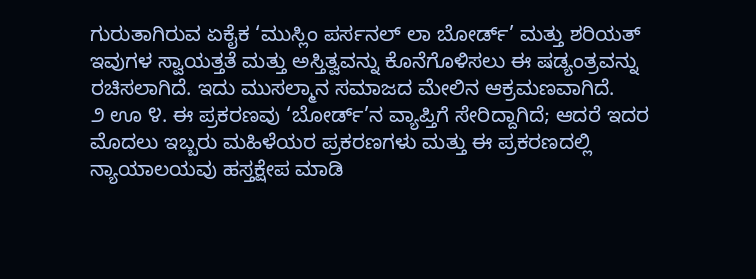ಗುರುತಾಗಿರುವ ಏಕೈಕ ‘ಮುಸ್ಲಿಂ ಪರ್ಸನಲ್ ಲಾ ಬೋರ್ಡ್’ ಮತ್ತು ಶರಿಯತ್ ಇವುಗಳ ಸ್ವಾಯತ್ತತೆ ಮತ್ತು ಅಸ್ತಿತ್ವವನ್ನು ಕೊನೆಗೊಳಿಸಲು ಈ ಷಡ್ಯಂತ್ರವನ್ನು ರಚಿಸಲಾಗಿದೆ. ಇದು ಮುಸಲ್ಮಾನ ಸಮಾಜದ ಮೇಲಿನ ಆಕ್ರಮಣವಾಗಿದೆ.
೨ ಊ ೪. ಈ ಪ್ರಕರಣವು ‘ಬೋರ್ಡ್’ನ ವ್ಯಾಪ್ತಿಗೆ ಸೇರಿದ್ದಾಗಿದೆ; ಆದರೆ ಇದರ ಮೊದಲು ಇಬ್ಬರು ಮಹಿಳೆಯರ ಪ್ರಕರಣಗಳು ಮತ್ತು ಈ ಪ್ರಕರಣದಲ್ಲಿ ನ್ಯಾಯಾಲಯವು ಹಸ್ತಕ್ಷೇಪ ಮಾಡಿ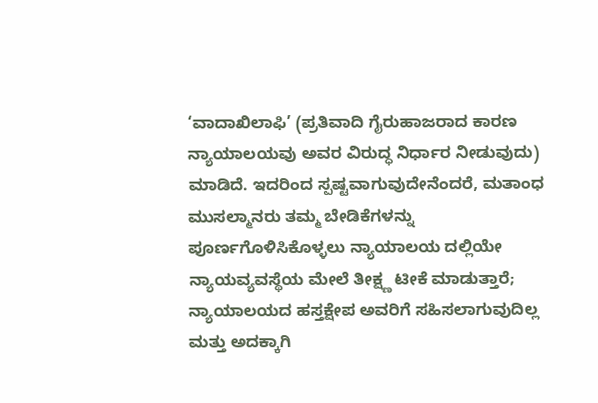‘ವಾದಾಖಿಲಾಫಿ’ (ಪ್ರತಿವಾದಿ ಗೈರುಹಾಜರಾದ ಕಾರಣ ನ್ಯಾಯಾಲಯವು ಅವರ ವಿರುದ್ಧ ನಿರ್ಧಾರ ನೀಡುವುದು) ಮಾಡಿದೆ. ಇದರಿಂದ ಸ್ಪಷ್ಟವಾಗುವುದೇನೆಂದರೆ, ಮತಾಂಧ ಮುಸಲ್ಮಾನರು ತಮ್ಮ ಬೇಡಿಕೆಗಳನ್ನು ಪೂರ್ಣಗೊಳಿಸಿಕೊಳ್ಳಲು ನ್ಯಾಯಾಲಯ ದಲ್ಲಿಯೇ ನ್ಯಾಯವ್ಯವಸ್ಥೆಯ ಮೇಲೆ ತೀಕ್ಷ್ಣ ಟೀಕೆ ಮಾಡುತ್ತಾರೆ; ನ್ಯಾಯಾಲಯದ ಹಸ್ತಕ್ಷೇಪ ಅವರಿಗೆ ಸಹಿಸಲಾಗುವುದಿಲ್ಲ ಮತ್ತು ಅದಕ್ಕಾಗಿ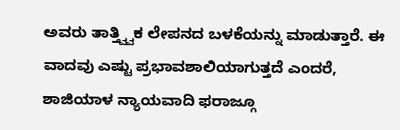ಅವರು ತಾತ್ತ್ವ್ವಿಕ ಲೇಪನದ ಬಳಕೆಯನ್ನು ಮಾಡುತ್ತಾರೆ. ಈ ವಾದವು ಎಷ್ಟು ಪ್ರಭಾವಶಾಲಿಯಾಗುತ್ತದೆ ಎಂದರೆ, ಶಾಜಿಯಾಳ ನ್ಯಾಯವಾದಿ ಫರಾಜ್ಗೂ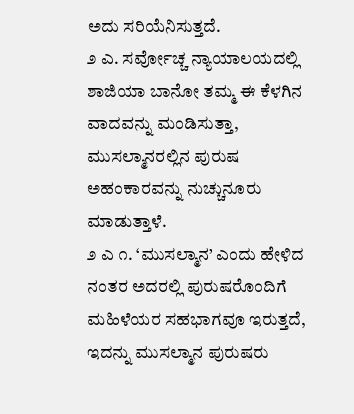ಅದು ಸರಿಯೆನಿಸುತ್ತದೆ.
೨ ಎ. ಸರ್ವೋಚ್ಚ ನ್ಯಾಯಾಲಯದಲ್ಲಿ ಶಾಜಿಯಾ ಬಾನೋ ತಮ್ಮ ಈ ಕೆಳಗಿನ ವಾದವನ್ನು ಮಂಡಿಸುತ್ತಾ, ಮುಸಲ್ಮಾನರಲ್ಲಿನ ಪುರುಷ ಅಹಂಕಾರವನ್ನು ನುಚ್ಚುನೂರು ಮಾಡುತ್ತಾಳೆ.
೨ ಎ ೧. ‘ಮುಸಲ್ಮಾನ’ ಎಂದು ಹೇಳಿದ ನಂತರ ಅದರಲ್ಲಿ ಪುರುಷರೊಂದಿಗೆ ಮಹಿಳೆಯರ ಸಹಭಾಗವೂ ಇರುತ್ತದೆ, ಇದನ್ನು ಮುಸಲ್ಮಾನ ಪುರುಷರು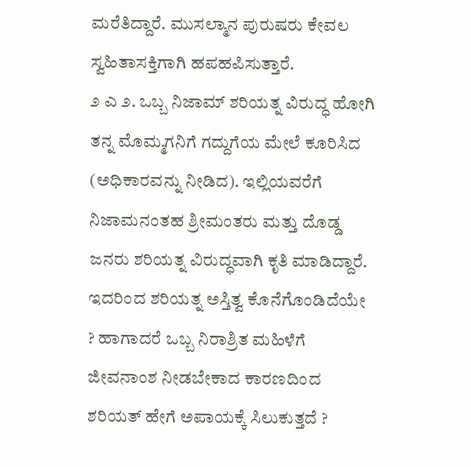ಮರೆತಿದ್ದಾರೆ. ಮುಸಲ್ಮಾನ ಪುರುಷರು ಕೇವಲ ಸ್ವಹಿತಾಸಕ್ತಿಗಾಗಿ ಹಪಹಪಿಸುತ್ತಾರೆ.
೨ ಎ ೨. ಒಬ್ಬ ನಿಜಾಮ್ ಶರಿಯತ್ನ ವಿರುದ್ಧ ಹೋಗಿ ತನ್ನ ಮೊಮ್ಮಗನಿಗೆ ಗದ್ದುಗೆಯ ಮೇಲೆ ಕೂರಿಸಿದ (ಅಧಿಕಾರವನ್ನು ನೀಡಿದ). ಇಲ್ಲಿಯವರೆಗೆ ನಿಜಾಮನಂತಹ ಶ್ರೀಮಂತರು ಮತ್ತು ದೊಡ್ಡ ಜನರು ಶರಿಯತ್ನ ವಿರುದ್ಧವಾಗಿ ಕೃತಿ ಮಾಡಿದ್ದಾರೆ. ಇದರಿಂದ ಶರಿಯತ್ನ ಅಸ್ತಿತ್ವ ಕೊನೆಗೊಂಡಿದೆಯೇ ? ಹಾಗಾದರೆ ಒಬ್ಬ ನಿರಾಶ್ರಿತ ಮಹಿಳೆಗೆ ಜೀವನಾಂಶ ನೀಡಬೇಕಾದ ಕಾರಣದಿಂದ ಶರಿಯತ್ ಹೇಗೆ ಅಪಾಯಕ್ಕೆ ಸಿಲುಕುತ್ತದೆ ?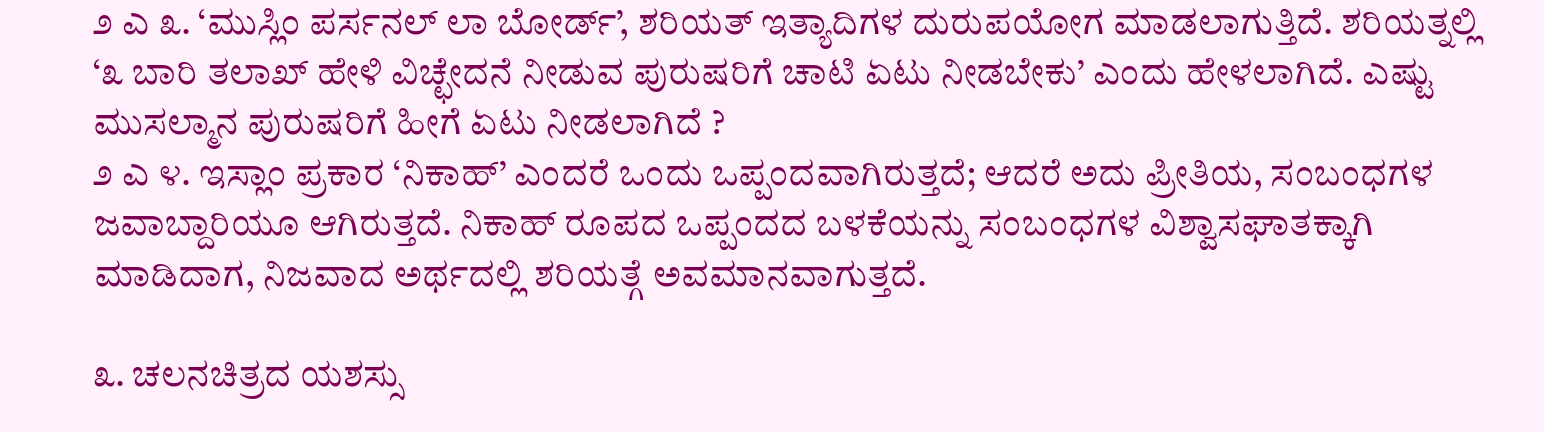೨ ಎ ೩. ‘ಮುಸ್ಲಿಂ ಪರ್ಸನಲ್ ಲಾ ಬೋರ್ಡ್’, ಶರಿಯತ್ ಇತ್ಯಾದಿಗಳ ದುರುಪಯೋಗ ಮಾಡಲಾಗುತ್ತಿದೆ. ಶರಿಯತ್ನಲ್ಲಿ ‘೩ ಬಾರಿ ತಲಾಖ್ ಹೇಳಿ ವಿಚ್ಛೇದನೆ ನೀಡುವ ಪುರುಷರಿಗೆ ಚಾಟಿ ಏಟು ನೀಡಬೇಕು’ ಎಂದು ಹೇಳಲಾಗಿದೆ. ಎಷ್ಟು ಮುಸಲ್ಮಾನ ಪುರುಷರಿಗೆ ಹೀಗೆ ಏಟು ನೀಡಲಾಗಿದೆ ?
೨ ಎ ೪. ಇಸ್ಲಾಂ ಪ್ರಕಾರ ‘ನಿಕಾಹ್’ ಎಂದರೆ ಒಂದು ಒಪ್ಪಂದವಾಗಿರುತ್ತದೆ; ಆದರೆ ಅದು ಪ್ರೀತಿಯ, ಸಂಬಂಧಗಳ ಜವಾಬ್ದಾರಿಯೂ ಆಗಿರುತ್ತದೆ. ನಿಕಾಹ್ ರೂಪದ ಒಪ್ಪಂದದ ಬಳಕೆಯನ್ನು ಸಂಬಂಧಗಳ ವಿಶ್ವಾಸಘಾತಕ್ಕಾಗಿ ಮಾಡಿದಾಗ, ನಿಜವಾದ ಅರ್ಥದಲ್ಲಿ ಶರಿಯತ್ಗೆ ಅವಮಾನವಾಗುತ್ತದೆ.

೩. ಚಲನಚಿತ್ರದ ಯಶಸ್ಸು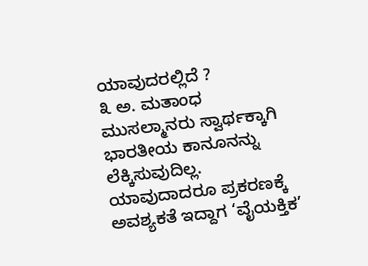ಯಾವುದರಲ್ಲಿದೆ ?
೩ ಅ. ಮತಾಂಧ ಮುಸಲ್ಮಾನರು ಸ್ವಾರ್ಥಕ್ಕಾಗಿ ಭಾರತೀಯ ಕಾನೂನನ್ನು ಲೆಕ್ಕಿಸುವುದಿಲ್ಲ. ಯಾವುದಾದರೂ ಪ್ರಕರಣಕ್ಕೆ ಅವಶ್ಯಕತೆ ಇದ್ದಾಗ ‘ವೈಯಕ್ತಿಕ’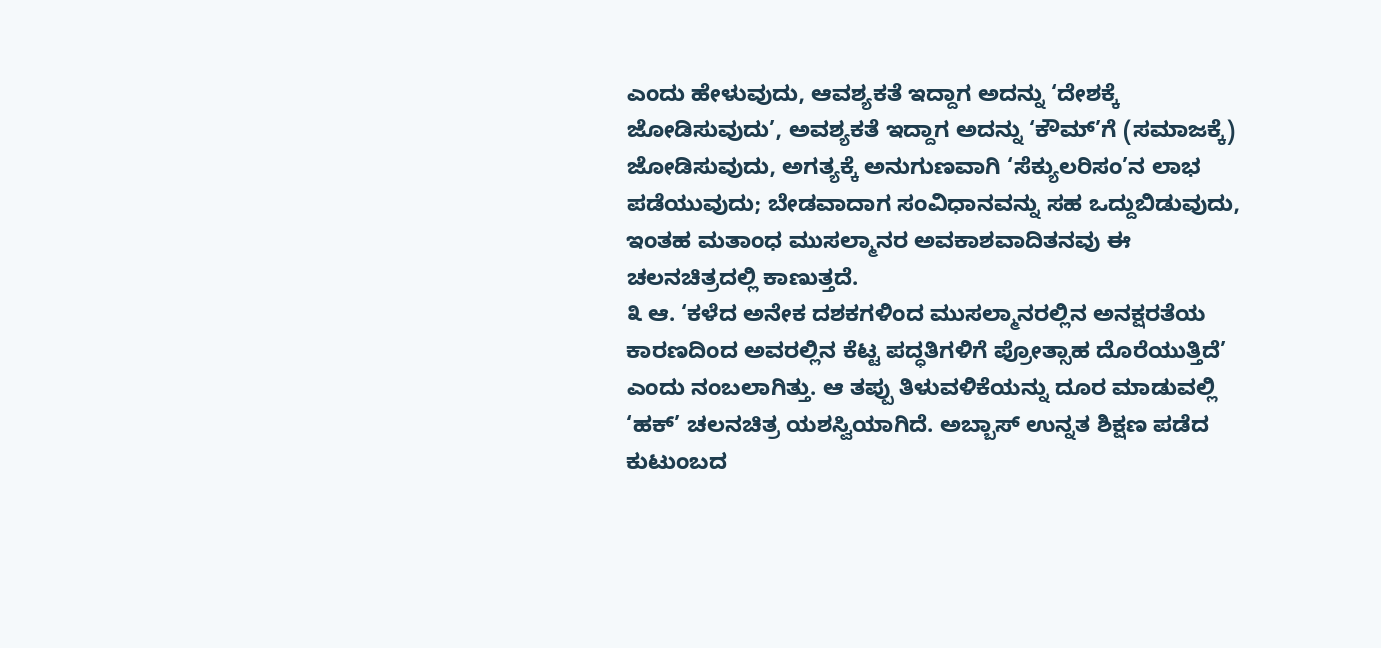ಎಂದು ಹೇಳುವುದು, ಆವಶ್ಯಕತೆ ಇದ್ದಾಗ ಅದನ್ನು ‘ದೇಶಕ್ಕೆ ಜೋಡಿಸುವುದು’, ಅವಶ್ಯಕತೆ ಇದ್ದಾಗ ಅದನ್ನು ‘ಕೌಮ್’ಗೆ (ಸಮಾಜಕ್ಕೆ) ಜೋಡಿಸುವುದು, ಅಗತ್ಯಕ್ಕೆ ಅನುಗುಣವಾಗಿ ‘ಸೆಕ್ಯುಲರಿಸಂ’ನ ಲಾಭ ಪಡೆಯುವುದು; ಬೇಡವಾದಾಗ ಸಂವಿಧಾನವನ್ನು ಸಹ ಒದ್ದುಬಿಡುವುದು, ಇಂತಹ ಮತಾಂಧ ಮುಸಲ್ಮಾನರ ಅವಕಾಶವಾದಿತನವು ಈ ಚಲನಚಿತ್ರದಲ್ಲಿ ಕಾಣುತ್ತದೆ.
೩ ಆ. ‘ಕಳೆದ ಅನೇಕ ದಶಕಗಳಿಂದ ಮುಸಲ್ಮಾನರಲ್ಲಿನ ಅನಕ್ಷರತೆಯ ಕಾರಣದಿಂದ ಅವರಲ್ಲಿನ ಕೆಟ್ಟ ಪದ್ಧತಿಗಳಿಗೆ ಪ್ರೋತ್ಸಾಹ ದೊರೆಯುತ್ತಿದೆ’ ಎಂದು ನಂಬಲಾಗಿತ್ತು. ಆ ತಪ್ಪು ತಿಳುವಳಿಕೆಯನ್ನು ದೂರ ಮಾಡುವಲ್ಲಿ ‘ಹಕ್’ ಚಲನಚಿತ್ರ ಯಶಸ್ವಿಯಾಗಿದೆ. ಅಬ್ಬಾಸ್ ಉನ್ನತ ಶಿಕ್ಷಣ ಪಡೆದ ಕುಟುಂಬದ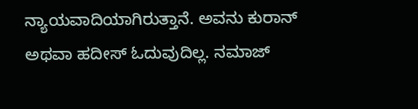ನ್ಯಾಯವಾದಿಯಾಗಿರುತ್ತಾನೆ. ಅವನು ಕುರಾನ್ ಅಥವಾ ಹದೀಸ್ ಓದುವುದಿಲ್ಲ. ನಮಾಜ್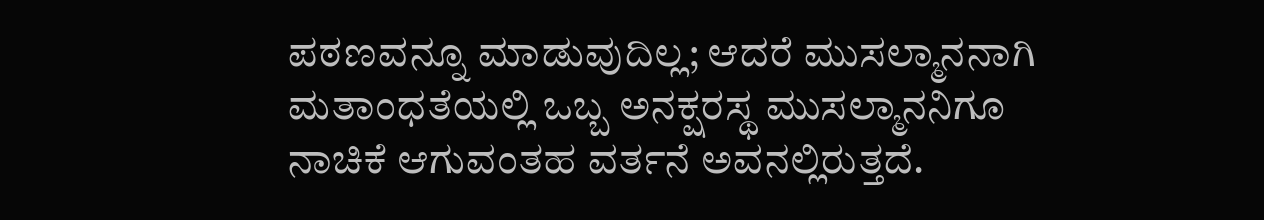ಪಠಣವನ್ನೂ ಮಾಡುವುದಿಲ್ಲ; ಆದರೆ ಮುಸಲ್ಮಾನನಾಗಿ ಮತಾಂಧತೆಯಲ್ಲಿ ಒಬ್ಬ ಅನಕ್ಷರಸ್ಥ ಮುಸಲ್ಮಾನನಿಗೂ ನಾಚಿಕೆ ಆಗುವಂತಹ ವರ್ತನೆ ಅವನಲ್ಲಿರುತ್ತದೆ.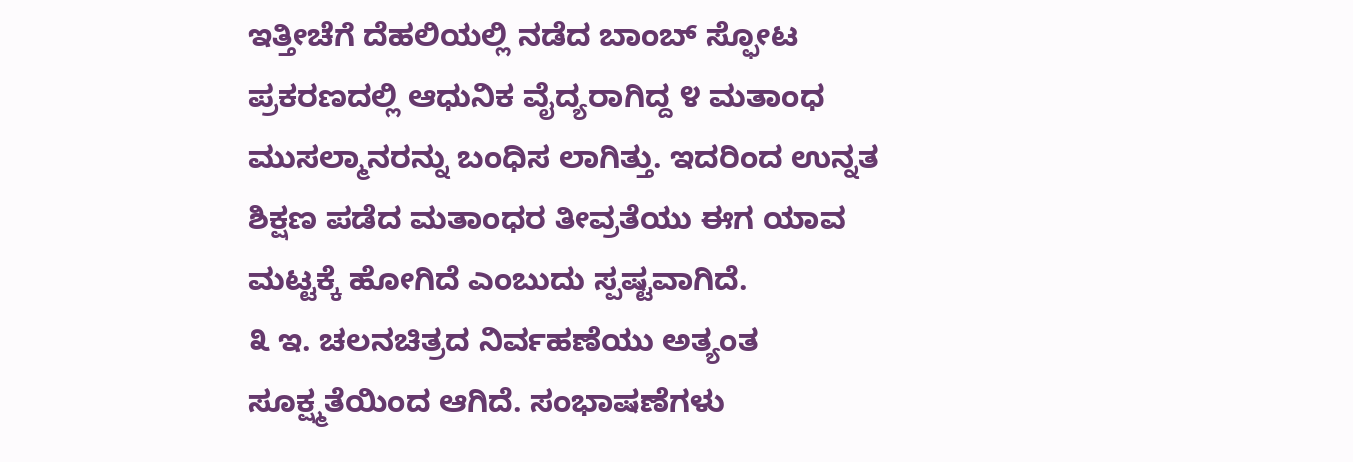ಇತ್ತೀಚೆಗೆ ದೆಹಲಿಯಲ್ಲಿ ನಡೆದ ಬಾಂಬ್ ಸ್ಫೋಟ ಪ್ರಕರಣದಲ್ಲಿ ಆಧುನಿಕ ವೈದ್ಯರಾಗಿದ್ದ ೪ ಮತಾಂಧ ಮುಸಲ್ಮಾನರನ್ನು ಬಂಧಿಸ ಲಾಗಿತ್ತು. ಇದರಿಂದ ಉನ್ನತ ಶಿಕ್ಷಣ ಪಡೆದ ಮತಾಂಧರ ತೀವ್ರತೆಯು ಈಗ ಯಾವ ಮಟ್ಟಕ್ಕೆ ಹೋಗಿದೆ ಎಂಬುದು ಸ್ಪಷ್ಟವಾಗಿದೆ.
೩ ಇ. ಚಲನಚಿತ್ರದ ನಿರ್ವಹಣೆಯು ಅತ್ಯಂತ ಸೂಕ್ಷ್ಮತೆಯಿಂದ ಆಗಿದೆ. ಸಂಭಾಷಣೆಗಳು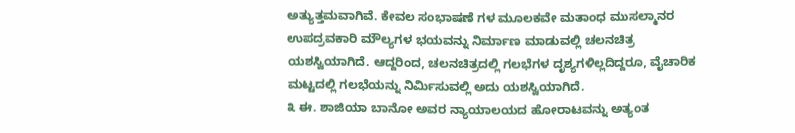ಅತ್ಯುತ್ತಮವಾಗಿವೆ. ಕೇವಲ ಸಂಭಾಷಣೆ ಗಳ ಮೂಲಕವೇ ಮತಾಂಧ ಮುಸಲ್ಮಾನರ ಉಪದ್ರವಕಾರಿ ಮೌಲ್ಯಗಳ ಭಯವನ್ನು ನಿರ್ಮಾಣ ಮಾಡುವಲ್ಲಿ ಚಲನಚಿತ್ರ ಯಶಸ್ವಿಯಾಗಿದೆ. ಆದ್ದರಿಂದ, ಚಲನಚಿತ್ರದಲ್ಲಿ ಗಲಭೆಗಳ ದೃಶ್ಯಗಳಿಲ್ಲದಿದ್ದರೂ, ವೈಚಾರಿಕ ಮಟ್ಟದಲ್ಲಿ ಗಲಭೆಯನ್ನು ನಿರ್ಮಿಸುವಲ್ಲಿ ಅದು ಯಶಸ್ವಿಯಾಗಿದೆ.
೩ ಈ. ಶಾಜಿಯಾ ಬಾನೋ ಅವರ ನ್ಯಾಯಾಲಯದ ಹೋರಾಟವನ್ನು ಅತ್ಯಂತ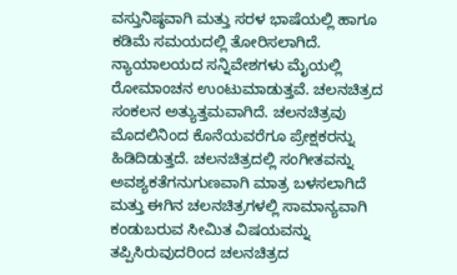ವಸ್ತುನಿಷ್ಠವಾಗಿ ಮತ್ತು ಸರಳ ಭಾಷೆಯಲ್ಲಿ ಹಾಗೂ ಕಡಿಮೆ ಸಮಯದಲ್ಲಿ ತೋರಿಸಲಾಗಿದೆ. ನ್ಯಾಯಾಲಯದ ಸನ್ನಿವೇಶಗಳು ಮೈಯಲ್ಲಿ ರೋಮಾಂಚನ ಉಂಟುಮಾಡುತ್ತವೆ. ಚಲನಚಿತ್ರದ ಸಂಕಲನ ಅತ್ಯುತ್ತಮವಾಗಿದೆ. ಚಲನಚಿತ್ರವು ಮೊದಲಿನಿಂದ ಕೊನೆಯವರೆಗೂ ಪ್ರೇಕ್ಷಕರನ್ನು ಹಿಡಿದಿಡುತ್ತದೆ. ಚಲನಚಿತ್ರದಲ್ಲಿ ಸಂಗೀತವನ್ನು ಅವಶ್ಯಕತೆಗನುಗುಣವಾಗಿ ಮಾತ್ರ ಬಳಸಲಾಗಿದೆ ಮತ್ತು ಈಗಿನ ಚಲನಚಿತ್ರಗಳಲ್ಲಿ ಸಾಮಾನ್ಯವಾಗಿ ಕಂಡುಬರುವ ಸೀಮಿತ ವಿಷಯವನ್ನು ತಪ್ಪಿಸಿರುವುದರಿಂದ ಚಲನಚಿತ್ರದ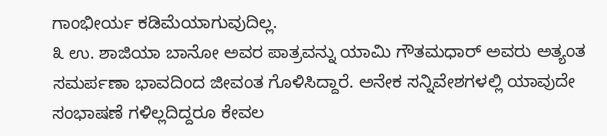ಗಾಂಭೀರ್ಯ ಕಡಿಮೆಯಾಗುವುದಿಲ್ಲ.
೩ ಉ. ಶಾಜಿಯಾ ಬಾನೋ ಅವರ ಪಾತ್ರವನ್ನು ಯಾಮಿ ಗೌತಮಧಾರ್ ಅವರು ಅತ್ಯಂತ ಸಮರ್ಪಣಾ ಭಾವದಿಂದ ಜೀವಂತ ಗೊಳಿಸಿದ್ದಾರೆ. ಅನೇಕ ಸನ್ನಿವೇಶಗಳಲ್ಲಿ ಯಾವುದೇ ಸಂಭಾಷಣೆ ಗಳಿಲ್ಲದಿದ್ದರೂ ಕೇವಲ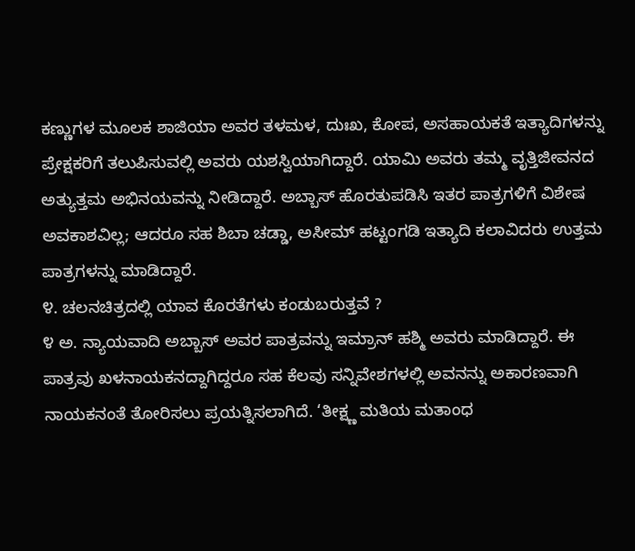ಕಣ್ಣುಗಳ ಮೂಲಕ ಶಾಜಿಯಾ ಅವರ ತಳಮಳ, ದುಃಖ, ಕೋಪ, ಅಸಹಾಯಕತೆ ಇತ್ಯಾದಿಗಳನ್ನು ಪ್ರೇಕ್ಷಕರಿಗೆ ತಲುಪಿಸುವಲ್ಲಿ ಅವರು ಯಶಸ್ವಿಯಾಗಿದ್ದಾರೆ. ಯಾಮಿ ಅವರು ತಮ್ಮ ವೃತ್ತಿಜೀವನದ ಅತ್ಯುತ್ತಮ ಅಭಿನಯವನ್ನು ನೀಡಿದ್ದಾರೆ. ಅಬ್ಬಾಸ್ ಹೊರತುಪಡಿಸಿ ಇತರ ಪಾತ್ರಗಳಿಗೆ ವಿಶೇಷ ಅವಕಾಶವಿಲ್ಲ; ಆದರೂ ಸಹ ಶಿಬಾ ಚಡ್ಡಾ, ಅಸೀಮ್ ಹಟ್ಟಂಗಡಿ ಇತ್ಯಾದಿ ಕಲಾವಿದರು ಉತ್ತಮ ಪಾತ್ರಗಳನ್ನು ಮಾಡಿದ್ದಾರೆ.
೪. ಚಲನಚಿತ್ರದಲ್ಲಿ ಯಾವ ಕೊರತೆಗಳು ಕಂಡುಬರುತ್ತವೆ ?
೪ ಅ. ನ್ಯಾಯವಾದಿ ಅಬ್ಬಾಸ್ ಅವರ ಪಾತ್ರವನ್ನು ಇಮ್ರಾನ್ ಹಶ್ಮಿ ಅವರು ಮಾಡಿದ್ದಾರೆ. ಈ ಪಾತ್ರವು ಖಳನಾಯಕನದ್ದಾಗಿದ್ದರೂ ಸಹ ಕೆಲವು ಸನ್ನಿವೇಶಗಳಲ್ಲಿ ಅವನನ್ನು ಅಕಾರಣವಾಗಿ ನಾಯಕನಂತೆ ತೋರಿಸಲು ಪ್ರಯತ್ನಿಸಲಾಗಿದೆ. ‘ತೀಕ್ಷ್ಣ ಮತಿಯ ಮತಾಂಧ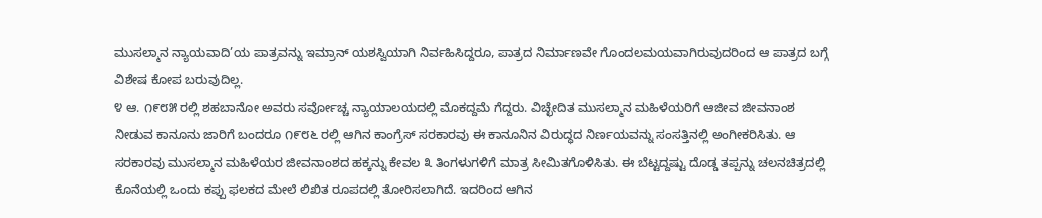ಮುಸಲ್ಮಾನ ನ್ಯಾಯವಾದಿ’ಯ ಪಾತ್ರವನ್ನು ಇಮ್ರಾನ್ ಯಶಸ್ವಿಯಾಗಿ ನಿರ್ವಹಿಸಿದ್ದರೂ, ಪಾತ್ರದ ನಿರ್ಮಾಣವೇ ಗೊಂದಲಮಯವಾಗಿರುವುದರಿಂದ ಆ ಪಾತ್ರದ ಬಗ್ಗೆ ವಿಶೇಷ ಕೋಪ ಬರುವುದಿಲ್ಲ.
೪ ಆ. ೧೯೮೫ ರಲ್ಲಿ ಶಹಬಾನೋ ಅವರು ಸರ್ವೋಚ್ಚ ನ್ಯಾಯಾಲಯದಲ್ಲಿ ಮೊಕದ್ದಮೆ ಗೆದ್ದರು. ವಿಚ್ಛೇದಿತ ಮುಸಲ್ಮಾನ ಮಹಿಳೆಯರಿಗೆ ಆಜೀವ ಜೀವನಾಂಶ ನೀಡುವ ಕಾನೂನು ಜಾರಿಗೆ ಬಂದರೂ ೧೯೮೬ ರಲ್ಲಿ ಆಗಿನ ಕಾಂಗ್ರೆಸ್ ಸರಕಾರವು ಈ ಕಾನೂನಿನ ವಿರುದ್ಧದ ನಿರ್ಣಯವನ್ನು ಸಂಸತ್ತಿನಲ್ಲಿ ಅಂಗೀಕರಿಸಿತು. ಆ ಸರಕಾರವು ಮುಸಲ್ಮಾನ ಮಹಿಳೆಯರ ಜೀವನಾಂಶದ ಹಕ್ಕನ್ನು ಕೇವಲ ೩ ತಿಂಗಳುಗಳಿಗೆ ಮಾತ್ರ ಸೀಮಿತಗೊಳಿಸಿತು. ಈ ಬೆಟ್ಟದ್ದಷ್ಟು ದೊಡ್ಡ ತಪ್ಪನ್ನು ಚಲನಚಿತ್ರದಲ್ಲಿ ಕೊನೆಯಲ್ಲಿ ಒಂದು ಕಪ್ಪು ಫಲಕದ ಮೇಲೆ ಲಿಖಿತ ರೂಪದಲ್ಲಿ ತೋರಿಸಲಾಗಿದೆ. ಇದರಿಂದ ಆಗಿನ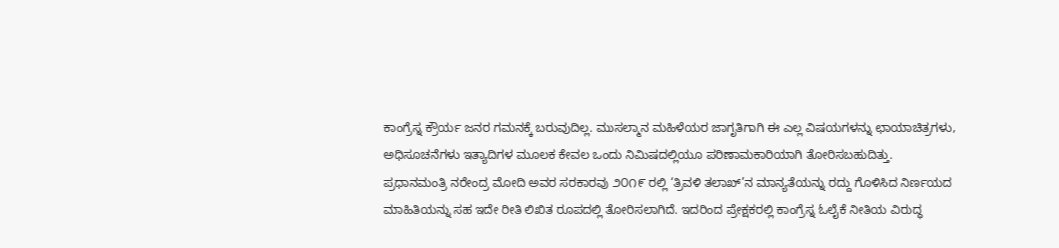ಕಾಂಗ್ರೆಸ್ನ ಕ್ರೌರ್ಯ ಜನರ ಗಮನಕ್ಕೆ ಬರುವುದಿಲ್ಲ. ಮುಸಲ್ಮಾನ ಮಹಿಳೆಯರ ಜಾಗೃತಿಗಾಗಿ ಈ ಎಲ್ಲ ವಿಷಯಗಳನ್ನು ಛಾಯಾಚಿತ್ರಗಳು, ಅಧಿಸೂಚನೆಗಳು ಇತ್ಯಾದಿಗಳ ಮೂಲಕ ಕೇವಲ ಒಂದು ನಿಮಿಷದಲ್ಲಿಯೂ ಪರಿಣಾಮಕಾರಿಯಾಗಿ ತೋರಿಸಬಹುದಿತ್ತು.
ಪ್ರಧಾನಮಂತ್ರಿ ನರೇಂದ್ರ ಮೋದಿ ಅವರ ಸರಕಾರವು ೨೦೧೯ ರಲ್ಲಿ ‘ತ್ರಿವಳಿ ತಲಾಖ್’ನ ಮಾನ್ಯತೆಯನ್ನು ರದ್ದು ಗೊಳಿಸಿದ ನಿರ್ಣಯದ ಮಾಹಿತಿಯನ್ನು ಸಹ ಇದೇ ರೀತಿ ಲಿಖಿತ ರೂಪದಲ್ಲಿ ತೋರಿಸಲಾಗಿದೆ. ಇದರಿಂದ ಪ್ರೇಕ್ಷಕರಲ್ಲಿ ಕಾಂಗ್ರೆಸ್ನ ಓಲೈಕೆ ನೀತಿಯ ವಿರುದ್ಧ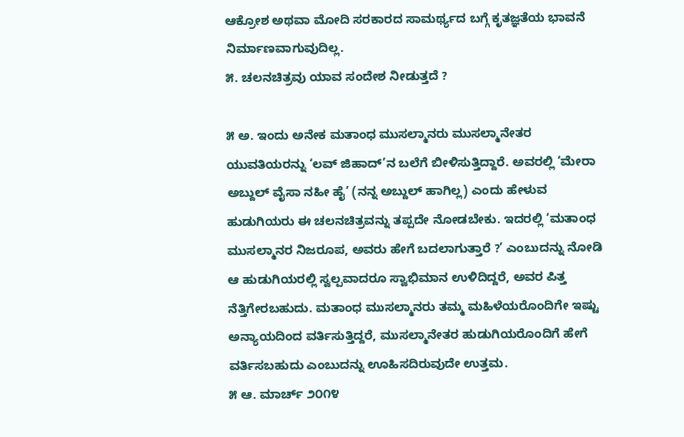ಆಕ್ರೋಶ ಅಥವಾ ಮೋದಿ ಸರಕಾರದ ಸಾಮರ್ಥ್ಯದ ಬಗ್ಗೆ ಕೃತಜ್ಞತೆಯ ಭಾವನೆ ನಿರ್ಮಾಣವಾಗುವುದಿಲ್ಲ.
೫. ಚಲನಚಿತ್ರವು ಯಾವ ಸಂದೇಶ ನೀಡುತ್ತದೆ ?

೫ ಅ. ಇಂದು ಅನೇಕ ಮತಾಂಧ ಮುಸಲ್ಮಾನರು ಮುಸಲ್ಮಾನೇತರ ಯುವತಿಯರನ್ನು ‘ಲವ್ ಜಿಹಾದ್’ನ ಬಲೆಗೆ ಬೀಳಿಸುತ್ತಿದ್ದಾರೆ. ಅವರಲ್ಲಿ ‘ಮೇರಾ ಅಬ್ದುಲ್ ವೈಸಾ ನಹೀ ಹೈ’ (ನನ್ನ ಅಬ್ದುಲ್ ಹಾಗಿಲ್ಲ) ಎಂದು ಹೇಳುವ ಹುಡುಗಿಯರು ಈ ಚಲನಚಿತ್ರವನ್ನು ತಪ್ಪದೇ ನೋಡಬೇಕು. ಇದರಲ್ಲಿ ‘ಮತಾಂಧ ಮುಸಲ್ಮಾನರ ನಿಜರೂಪ, ಅವರು ಹೇಗೆ ಬದಲಾಗುತ್ತಾರೆ ?’ ಎಂಬುದನ್ನು ನೋಡಿ ಆ ಹುಡುಗಿಯರಲ್ಲಿ ಸ್ವಲ್ಪವಾದರೂ ಸ್ವಾಭಿಮಾನ ಉಳಿದಿದ್ದರೆ, ಅವರ ಪಿತ್ತ ನೆತ್ತಿಗೇರಬಹುದು. ಮತಾಂಧ ಮುಸಲ್ಮಾನರು ತಮ್ಮ ಮಹಿಳೆಯರೊಂದಿಗೇ ಇಷ್ಟು ಅನ್ಯಾಯದಿಂದ ವರ್ತಿಸುತ್ತಿದ್ದರೆ, ಮುಸಲ್ಮಾನೇತರ ಹುಡುಗಿಯರೊಂದಿಗೆ ಹೇಗೆ ವರ್ತಿಸಬಹುದು ಎಂಬುದನ್ನು ಊಹಿಸದಿರುವುದೇ ಉತ್ತಮ.
೫ ಆ. ಮಾರ್ಚ್ ೨೦೧೪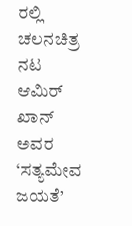ರಲ್ಲಿ ಚಲನಚಿತ್ರ ನಟ ಆಮಿರ್ ಖಾನ್ ಅವರ ‘ಸತ್ಯಮೇವ ಜಯತೆ’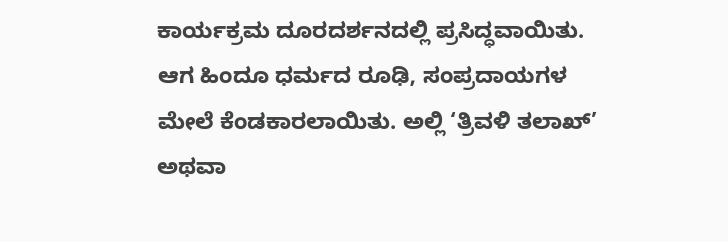ಕಾರ್ಯಕ್ರಮ ದೂರದರ್ಶನದಲ್ಲಿ ಪ್ರಸಿದ್ಧವಾಯಿತು. ಆಗ ಹಿಂದೂ ಧರ್ಮದ ರೂಢಿ, ಸಂಪ್ರದಾಯಗಳ ಮೇಲೆ ಕೆಂಡಕಾರಲಾಯಿತು. ಅಲ್ಲಿ ‘ತ್ರಿವಳಿ ತಲಾಖ್’ ಅಥವಾ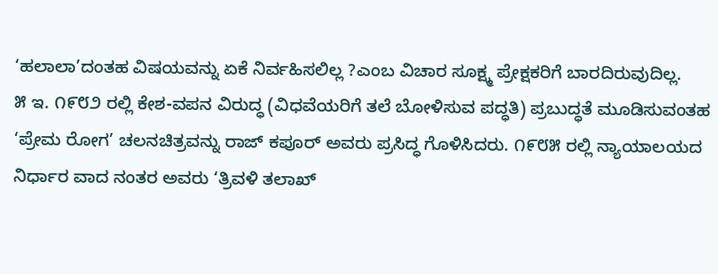‘ಹಲಾಲಾ’ದಂತಹ ವಿಷಯವನ್ನು ಏಕೆ ನಿರ್ವಹಿಸಲಿಲ್ಲ ?ಎಂಬ ವಿಚಾರ ಸೂಕ್ಷ್ಮ ಪ್ರೇಕ್ಷಕರಿಗೆ ಬಾರದಿರುವುದಿಲ್ಲ.
೫ ಇ. ೧೯೮೨ ರಲ್ಲಿ ಕೇಶ-ವಪನ ವಿರುದ್ಧ (ವಿಧವೆಯರಿಗೆ ತಲೆ ಬೋಳಿಸುವ ಪದ್ಧತಿ) ಪ್ರಬುದ್ಧತೆ ಮೂಡಿಸುವಂತಹ ‘ಪ್ರೇಮ ರೋಗ’ ಚಲನಚಿತ್ರವನ್ನು ರಾಜ್ ಕಪೂರ್ ಅವರು ಪ್ರಸಿದ್ಧ ಗೊಳಿಸಿದರು. ೧೯೮೫ ರಲ್ಲಿ ನ್ಯಾಯಾಲಯದ ನಿರ್ಧಾರ ವಾದ ನಂತರ ಅವರು ‘ತ್ರಿವಳಿ ತಲಾಖ್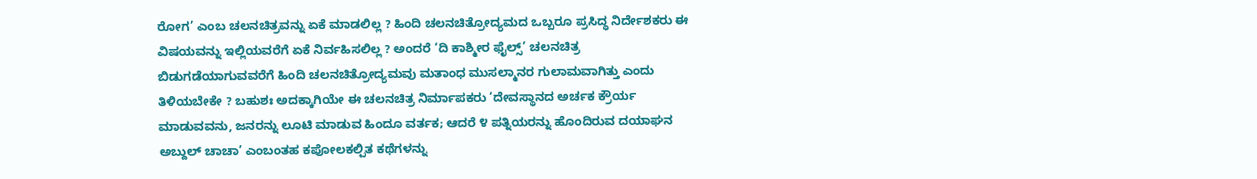ರೋಗ’ ಎಂಬ ಚಲನಚಿತ್ರವನ್ನು ಏಕೆ ಮಾಡಲಿಲ್ಲ ? ಹಿಂದಿ ಚಲನಚಿತ್ರೋದ್ಯಮದ ಒಬ್ಬರೂ ಪ್ರಸಿದ್ಧ ನಿರ್ದೇಶಕರು ಈ ವಿಷಯವನ್ನು ಇಲ್ಲಿಯವರೆಗೆ ಏಕೆ ನಿರ್ವಹಿಸಲಿಲ್ಲ ? ಅಂದರೆ ‘ದಿ ಕಾಶ್ಮೀರ ಫೈಲ್ಸ್’ ಚಲನಚಿತ್ರ ಬಿಡುಗಡೆಯಾಗುವವರೆಗೆ ಹಿಂದಿ ಚಲನಚಿತ್ರೋದ್ಯಮವು ಮತಾಂಧ ಮುಸಲ್ಮಾನರ ಗುಲಾಮವಾಗಿತ್ತು ಎಂದು ತಿಳಿಯಬೇಕೇ ? ಬಹುಶಃ ಅದಕ್ಕಾಗಿಯೇ ಈ ಚಲನಚಿತ್ರ ನಿರ್ಮಾಪಕರು ‘ದೇವಸ್ಥಾನದ ಅರ್ಚಕ ಕ್ರೌರ್ಯ ಮಾಡುವವನು, ಜನರನ್ನು ಲೂಟಿ ಮಾಡುವ ಹಿಂದೂ ವರ್ತಕ; ಆದರೆ ೪ ಪತ್ನಿಯರನ್ನು ಹೊಂದಿರುವ ದಯಾಘನ ಅಬ್ದುಲ್ ಚಾಚಾ’ ಎಂಬಂತಹ ಕಪೋಲಕಲ್ಪಿತ ಕಥೆಗಳನ್ನು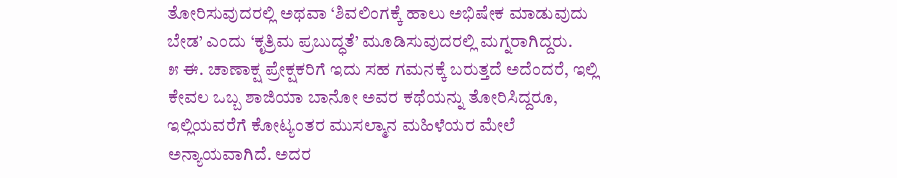ತೋರಿಸುವುದರಲ್ಲಿ ಅಥವಾ ‘ಶಿವಲಿಂಗಕ್ಕೆ ಹಾಲು ಅಭಿಷೇಕ ಮಾಡುವುದು ಬೇಡ’ ಎಂದು ‘ಕೃತ್ರಿಮ ಪ್ರಬುದ್ಧತೆ’ ಮೂಡಿಸುವುದರಲ್ಲಿ ಮಗ್ನರಾಗಿದ್ದರು.
೫ ಈ. ಚಾಣಾಕ್ಷ ಪ್ರೇಕ್ಷಕರಿಗೆ ಇದು ಸಹ ಗಮನಕ್ಕೆ ಬರುತ್ತದೆ ಅದೆಂದರೆ, ಇಲ್ಲಿ ಕೇವಲ ಒಬ್ಬ ಶಾಜಿಯಾ ಬಾನೋ ಅವರ ಕಥೆಯನ್ನು ತೋರಿಸಿದ್ದರೂ, ಇಲ್ಲಿಯವರೆಗೆ ಕೋಟ್ಯಂತರ ಮುಸಲ್ಮಾನ ಮಹಿಳೆಯರ ಮೇಲೆ ಅನ್ಯಾಯವಾಗಿದೆ. ಅದರ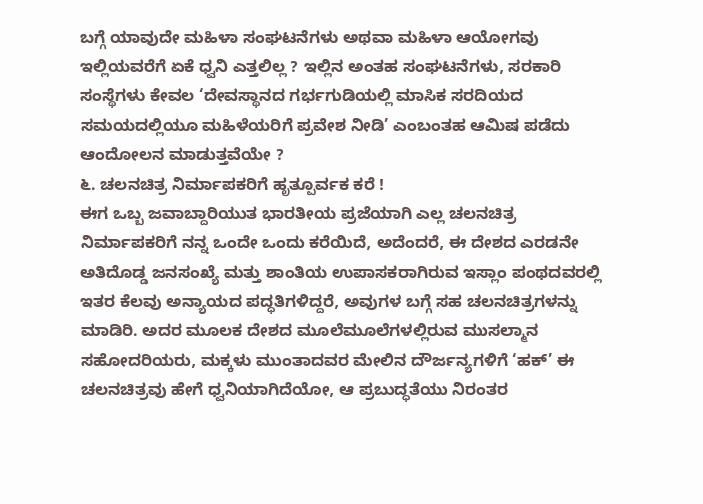ಬಗ್ಗೆ ಯಾವುದೇ ಮಹಿಳಾ ಸಂಘಟನೆಗಳು ಅಥವಾ ಮಹಿಳಾ ಆಯೋಗವು ಇಲ್ಲಿಯವರೆಗೆ ಏಕೆ ಧ್ವನಿ ಎತ್ತಲಿಲ್ಲ ? ಇಲ್ಲಿನ ಅಂತಹ ಸಂಘಟನೆಗಳು, ಸರಕಾರಿ ಸಂಸ್ಥೆಗಳು ಕೇವಲ ‘ದೇವಸ್ಥಾನದ ಗರ್ಭಗುಡಿಯಲ್ಲಿ ಮಾಸಿಕ ಸರದಿಯದ ಸಮಯದಲ್ಲಿಯೂ ಮಹಿಳೆಯರಿಗೆ ಪ್ರವೇಶ ನೀಡಿ’ ಎಂಬಂತಹ ಆಮಿಷ ಪಡೆದು ಆಂದೋಲನ ಮಾಡುತ್ತವೆಯೇ ?
೬. ಚಲನಚಿತ್ರ ನಿರ್ಮಾಪಕರಿಗೆ ಹೃತ್ಪೂರ್ವಕ ಕರೆ !
ಈಗ ಒಬ್ಬ ಜವಾಬ್ದಾರಿಯುತ ಭಾರತೀಯ ಪ್ರಜೆಯಾಗಿ ಎಲ್ಲ ಚಲನಚಿತ್ರ ನಿರ್ಮಾಪಕರಿಗೆ ನನ್ನ ಒಂದೇ ಒಂದು ಕರೆಯಿದೆ, ಅದೆಂದರೆ, ಈ ದೇಶದ ಎರಡನೇ ಅತಿದೊಡ್ಡ ಜನಸಂಖ್ಯೆ ಮತ್ತು ಶಾಂತಿಯ ಉಪಾಸಕರಾಗಿರುವ ಇಸ್ಲಾಂ ಪಂಥದವರಲ್ಲಿ ಇತರ ಕೆಲವು ಅನ್ಯಾಯದ ಪದ್ಧತಿಗಳಿದ್ದರೆ, ಅವುಗಳ ಬಗ್ಗೆ ಸಹ ಚಲನಚಿತ್ರಗಳನ್ನು ಮಾಡಿರಿ. ಅದರ ಮೂಲಕ ದೇಶದ ಮೂಲೆಮೂಲೆಗಳಲ್ಲಿರುವ ಮುಸಲ್ಮಾನ ಸಹೋದರಿಯರು, ಮಕ್ಕಳು ಮುಂತಾದವರ ಮೇಲಿನ ದೌರ್ಜನ್ಯಗಳಿಗೆ ‘ಹಕ್’ ಈ ಚಲನಚಿತ್ರವು ಹೇಗೆ ಧ್ವನಿಯಾಗಿದೆಯೋ, ಆ ಪ್ರಬುದ್ಧತೆಯು ನಿರಂತರ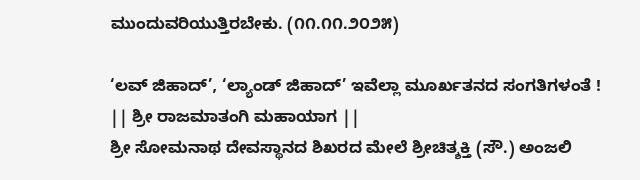ಮುಂದುವರಿಯುತ್ತಿರಬೇಕು. (೧೧.೧೧.೨೦೨೫)

‘ಲವ್ ಜಿಹಾದ್’, ‘ಲ್ಯಾಂಡ್ ಜಿಹಾದ್’ ಇವೆಲ್ಲಾ ಮೂರ್ಖತನದ ಸಂಗತಿಗಳಂತೆ !
|| ಶ್ರೀ ರಾಜಮಾತಂಗಿ ಮಹಾಯಾಗ ||
ಶ್ರೀ ಸೋಮನಾಥ ದೇವಸ್ಥಾನದ ಶಿಖರದ ಮೇಲೆ ಶ್ರೀಚಿತ್ಶಕ್ತಿ (ಸೌ.) ಅಂಜಲಿ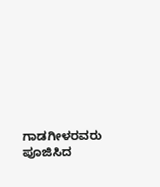ಗಾಡಗೀಳರವರು ಪೂಜಿಸಿದ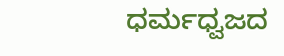ಧರ್ಮಧ್ವಜದ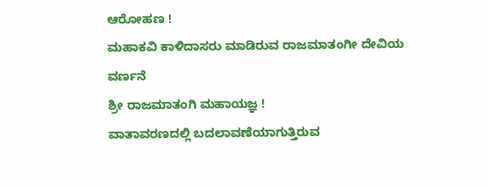ಆರೋಹಣ !
ಮಹಾಕವಿ ಕಾಳಿದಾಸರು ಮಾಡಿರುವ ರಾಜಮಾತಂಗೀ ದೇವಿಯ ವರ್ಣನೆ
ಶ್ರೀ ರಾಜಮಾತಂಗಿ ಮಹಾಯಜ್ಞ !
ವಾತಾವರಣದಲ್ಲಿ ಬದಲಾವಣೆಯಾಗುತ್ತಿರುವ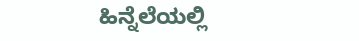ಹಿನ್ನೆಲೆಯಲ್ಲಿ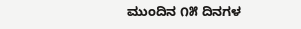ಮುಂದಿನ ೧೫ ದಿನಗಳ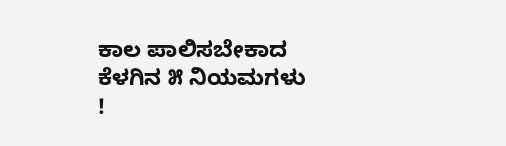ಕಾಲ ಪಾಲಿಸಬೇಕಾದ ಕೆಳಗಿನ ೫ ನಿಯಮಗಳು !